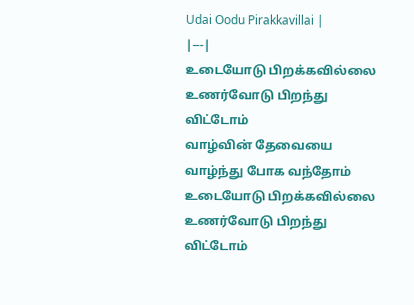Udai Oodu Pirakkavillai |
|---|
உடையோடு பிறக்கவில்லை
உணர்வோடு பிறந்து விட்டோம்
வாழ்வின் தேவையை
வாழ்ந்து போக வந்தோம்
உடையோடு பிறக்கவில்லை
உணர்வோடு பிறந்து விட்டோம்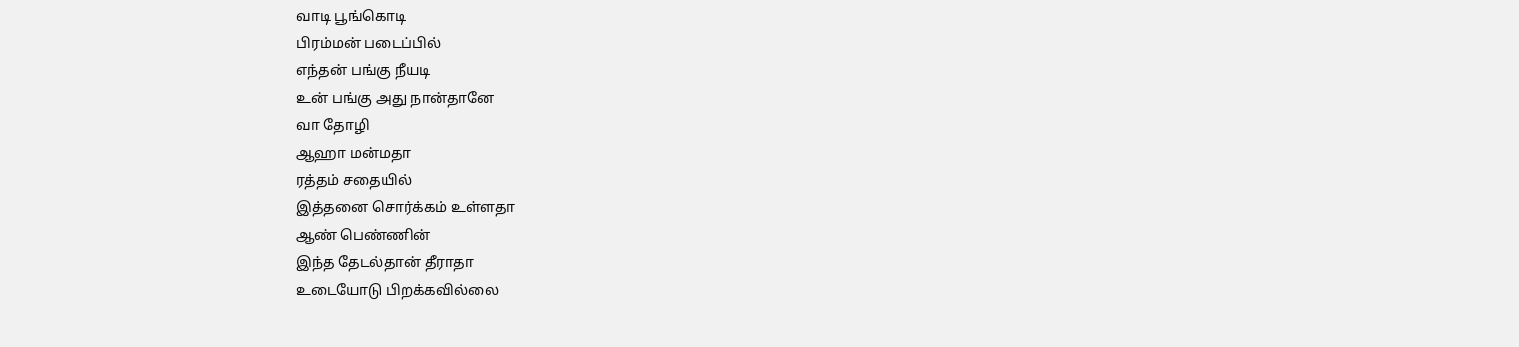வாடி பூங்கொடி
பிரம்மன் படைப்பில்
எந்தன் பங்கு நீயடி
உன் பங்கு அது நான்தானே
வா தோழி
ஆஹா மன்மதா
ரத்தம் சதையில்
இத்தனை சொர்க்கம் உள்ளதா
ஆண் பெண்ணின்
இந்த தேடல்தான் தீராதா
உடையோடு பிறக்கவில்லை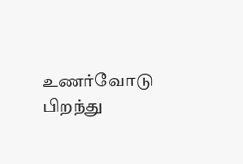உணர்வோடு பிறந்து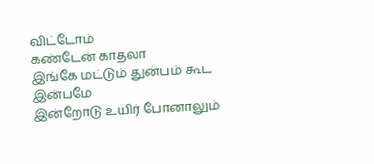விட்டோம்
கண்டேன் காதலா
இங்கே மட்டும் துன்பம் கூட இன்பமே
இன்றோடு உயிர் போனாலும்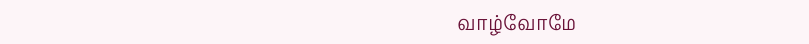வாழ்வோமே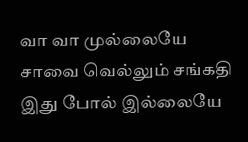வா வா முல்லையே
சாவை வெல்லும் சங்கதி
இது போல் இல்லையே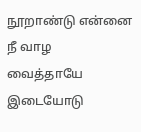நூறாண்டு என்னை நீ வாழ
வைத்தாயே
இடையோடு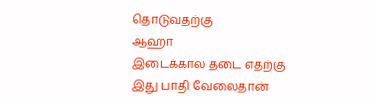தொடுவதற்கு
ஆஹா
இடைக்கால தடை எதற்கு
இது பாதி வேலைதான்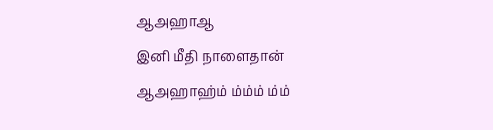ஆஅஹாஆ
இனி மீதி நாளைதான்
ஆஅஹாஹ்ம் ம்ம்ம் ம்ம்